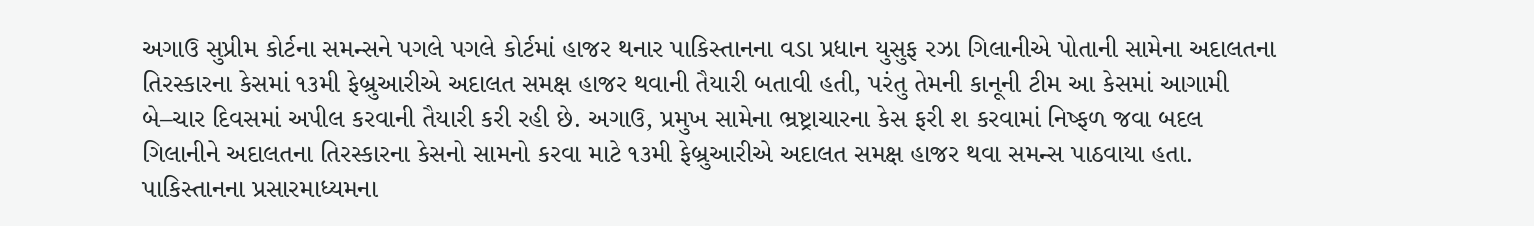અગાઉ સુપ્રીમ કોર્ટના સમન્સને પગલે પગલે કોર્ટમાં હાજર થનાર પાકિસ્તાનના વડા પ્રધાન યુસુફ રઝા ગિલાનીએ પોતાની સામેના અદાલતના તિરસ્કારના કેસમાં ૧૩મી ફેબ્રુઆરીએ અદાલત સમક્ષ હાજર થવાની તૈયારી બતાવી હતી, પરંતુ તેમની કાનૂની ટીમ આ કેસમાં આગામી બે–ચાર દિવસમાં અપીલ કરવાની તૈયારી કરી રહી છે. અગાઉ, પ્રમુખ સામેના ભ્રષ્ટ્રાચારના કેસ ફરી શ કરવામાં નિષ્ફળ જવા બદલ ગિલાનીને અદાલતના તિરસ્કારના કેસનો સામનો કરવા માટે ૧૩મી ફેબ્રુઆરીએ અદાલત સમક્ષ હાજર થવા સમન્સ પાઠવાયા હતા. પાકિસ્તાનના પ્રસારમાધ્યમના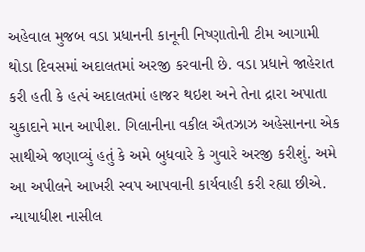અહેવાલ મુજબ વડા પ્રધાનની કાનૂની નિષ્ણાતોની ટીમ આગામી થોડા દિવસમાં અદાલતમાં અરજી કરવાની છે. વડા પ્રધાને જાહેરાત કરી હતી કે હત્પં અદાલતમાં હાજર થઇશ અને તેના દ્રારા અપાતા ચુકાદાને માન આપીશ. ગિલાનીના વકીલ ઐતઝાઝ અહેસાનના એક સાથીએ જણાવ્યું હતું કે અમે બુધવારે કે ગુવારે અરજી કરીશું. અમે આ અપીલને આખરી સ્વપ આપવાની કાર્યવાહી કરી રહ્યા છીએ. ન્યાયાધીશ નાસીલ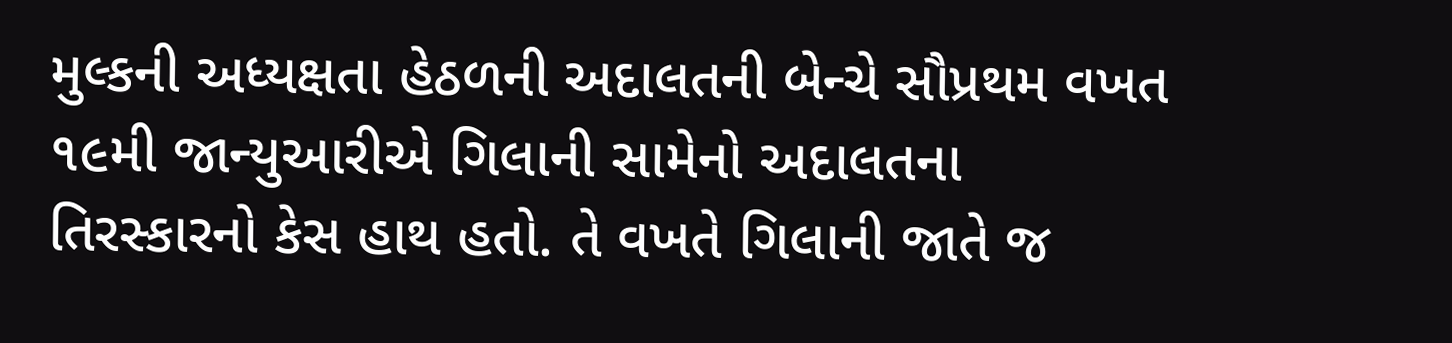મુલ્કની અધ્યક્ષતા હેઠળની અદાલતની બેન્ચે સૌપ્રથમ વખત ૧૯મી જાન્યુઆરીએ ગિલાની સામેનો અદાલતના તિરસ્કારનો કેસ હાથ હતો. તે વખતે ગિલાની જાતે જ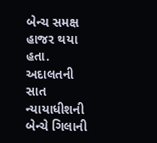બેન્ચ સમક્ષ હાજર થયા હતા. અદાલતની સાત ન્યાયાધીશની બેન્ચે ગિલાની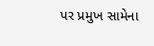પર પ્રમુખ સામેના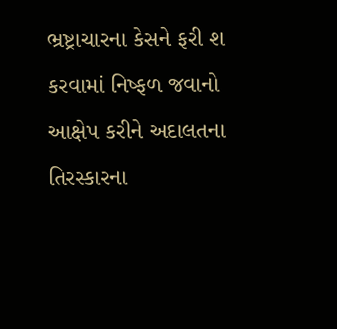ભ્રષ્ટ્રાચારના કેસને ફરી શ કરવામાં નિષ્ફળ જવાનો આક્ષેપ કરીને અદાલતના તિરસ્કારના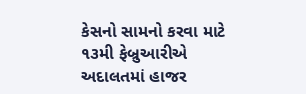કેસનો સામનો કરવા માટે ૧૩મી ફેબ્રુઆરીએ અદાલતમાં હાજર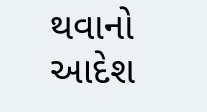થવાનો આદેશ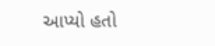આપ્યો હતો